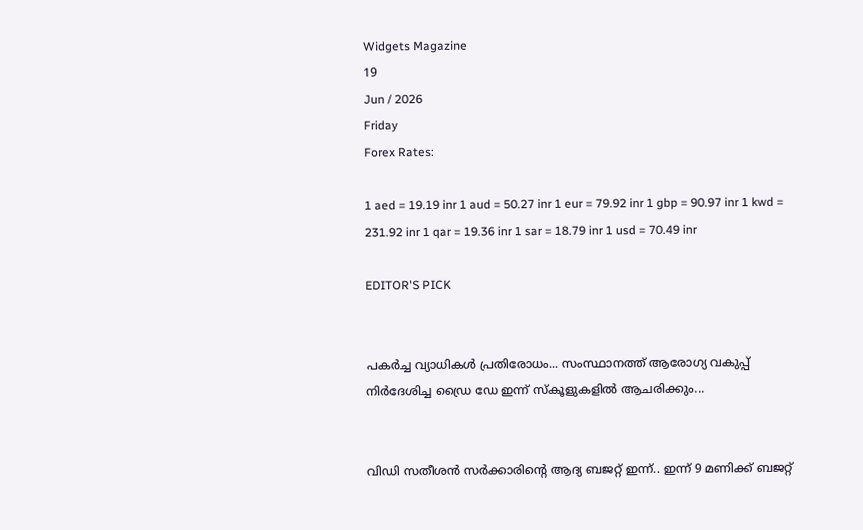Widgets Magazine
19
Jun / 2026
Friday
Forex Rates:

1 aed = 19.19 inr 1 aud = 50.27 inr 1 eur = 79.92 inr 1 gbp = 90.97 inr 1 kwd = 231.92 inr 1 qar = 19.36 inr 1 sar = 18.79 inr 1 usd = 70.49 inr

EDITOR'S PICK


പകർച്ച വ്യാധികൾ പ്രതിരോധം... സംസ്ഥാനത്ത് ആരോഗ്യ വകുപ്പ് നിർദേശിച്ച ഡ്രൈ ഡേ ഇന്ന് സ്‌കൂളുകളിൽ ആചരിക്കും...


വിഡി സതീശൻ സർക്കാരിന്‍റെ ആദ്യ ബജറ്റ് ഇന്ന്.. ഇന്ന് 9 മണിക്ക് ബജറ്റ്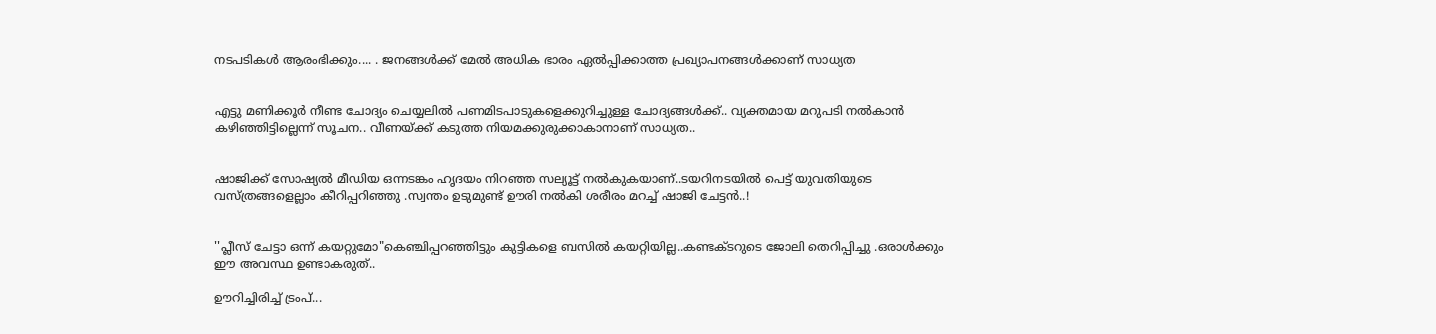നടപടികള്‍ ആരംഭിക്കും.... . ജനങ്ങൾക്ക് മേൽ അധിക ഭാരം ഏൽപ്പിക്കാത്ത പ്രഖ്യാപനങ്ങൾക്കാണ് സാധ്യത


എട്ടു മണിക്കൂര്‍ നീണ്ട ചോദ്യം ചെയ്യലില്‍ പണമിടപാടുകളെക്കുറിച്ചുള്ള ചോദ്യങ്ങള്‍ക്ക്.. വ്യക്തമായ മറുപടി നല്‍കാന്‍ കഴിഞ്ഞിട്ടില്ലെന്ന് സൂചന.. വീണയ്ക്ക് കടുത്ത നിയമക്കുരുക്കാകാനാണ് സാധ്യത..


ഷാജിക്ക് സോഷ്യല്‍ മീഡിയ ഒന്നടങ്കം ഹൃദയം നിറഞ്ഞ സല്യൂട്ട് നല്‍കുകയാണ്..ടയറിനടയിൽ പെട്ട് യുവതിയുടെ വസ്ത്രങ്ങളെല്ലാം കീറിപ്പറിഞ്ഞു .സ്വന്തം ഉടുമുണ്ട് ഊരി നല്‍കി ശരീരം മറച്ച് ഷാജി ചേട്ടൻ..!


''പ്ലീസ് ചേട്ടാ ഒന്ന് കയറ്റുമോ"കെഞ്ചിപ്പറഞ്ഞിട്ടും കുട്ടികളെ ബസില്‍ കയറ്റിയില്ല..കണ്ടക്ടറുടെ ജോലി തെറിപ്പിച്ചു .ഒരാൾക്കും ഈ അവസ്ഥ ഉണ്ടാകരുത്..

ഊറിച്ചിരിച്ച് ട്രംപ്...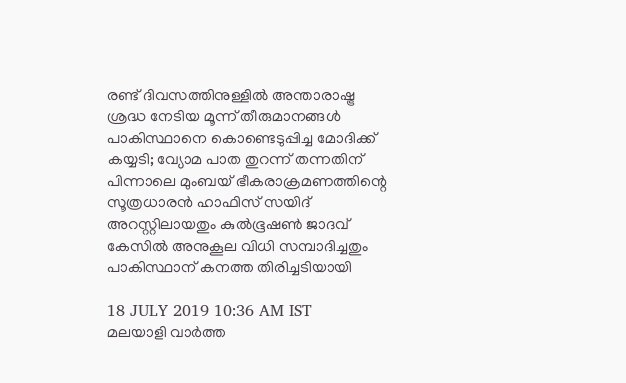രണ്ട് ദിവസത്തിനുള്ളില്‍ അന്താരാഷ്ട്ര ശ്രദ്ധ നേടിയ മൂന്ന് തീരുമാനങ്ങള്‍ പാകിസ്ഥാനെ കൊണ്ടെടുപ്പിച്ച മോദിക്ക് കയ്യടി; വ്യോമ പാത തുറന്ന് തന്നതിന് പിന്നാലെ മുംബയ് ഭീകരാക്രമണത്തിന്റെ സൂത്രധാരന്‍ ഹാഫിസ് സയിദ് അറസ്റ്റിലായതും കുല്‍ഭൂഷണ്‍ ജാദവ് കേസില്‍ അനുകൂല വിധി സമ്പാദിച്ചതും പാകിസ്ഥാന് കനത്ത തിരിച്ചടിയായി

18 JULY 2019 10:36 AM IST
മലയാളി വാര്‍ത്ത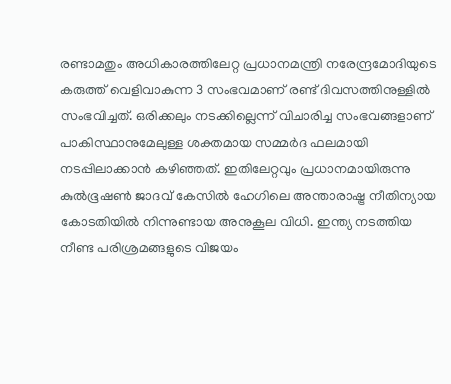രണ്ടാമതും അധികാരത്തിലേറ്റ പ്രധാനമന്ത്രി നരേന്ദ്രമോദിയുടെ കരുത്ത് വെളിവാകുന്ന 3 സംഭവമാണ് രണ്ട് ദിവസത്തിനുള്ളില്‍ സംഭവിച്ചത്. ഒരിക്കലും നടക്കില്ലെന്ന് വിചാരിച്ച സംഭവങ്ങളാണ് പാകിസ്ഥാനുമേലുള്ള ശക്തമായ സമ്മര്‍ദ ഫലമായി നടപ്പിലാക്കാന്‍ കഴിഞ്ഞത്. ഇതിലേറ്റവും പ്രധാനമായിരുന്നു കുല്‍ഭൂഷണ്‍ ജാദവ് കേസില്‍ ഹേഗിലെ അന്താരാഷ്ട്ര നീതിന്യായ കോടതിയില്‍ നിന്നുണ്ടായ അനുകൂല വിധി. ഇന്ത്യ നടത്തിയ നീണ്ട പരിശ്രമങ്ങളുടെ വിജയം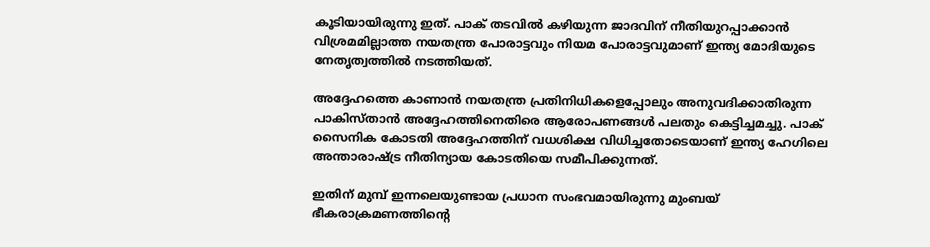കൂടിയായിരുന്നു ഇത്. പാക് തടവില്‍ കഴിയുന്ന ജാദവിന് നീതിയുറപ്പാക്കാന്‍ വിശ്രമമില്ലാത്ത നയതന്ത്ര പോരാട്ടവും നിയമ പോരാട്ടവുമാണ് ഇന്ത്യ മോദിയുടെ നേതൃത്വത്തില്‍ നടത്തിയത്.

അദ്ദേഹത്തെ കാണാന്‍ നയതന്ത്ര പ്രതിനിധികളെപ്പോലും അനുവദിക്കാതിരുന്ന പാകിസ്താന്‍ അദ്ദേഹത്തിനെതിരെ ആരോപണങ്ങള്‍ പലതും കെട്ടിച്ചമച്ചു. പാക് സൈനിക കോടതി അദ്ദേഹത്തിന് വധശിക്ഷ വിധിച്ചതോടെയാണ് ഇന്ത്യ ഹേഗിലെ അന്താരാഷ്ട്ര നീതിന്യായ കോടതിയെ സമീപിക്കുന്നത്.

ഇതിന് മുമ്പ് ഇന്നലെയുണ്ടായ പ്രധാന സംഭവമായിരുന്നു മുംബയ് ഭീകരാക്രമണത്തിന്റെ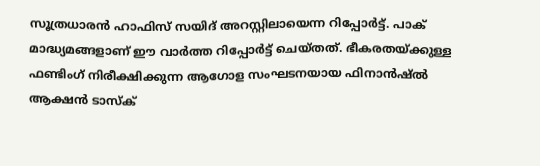സൂത്രധാരന്‍ ഹാഫിസ് സയിദ് അറസ്റ്റിലായെന്ന റിപ്പോര്‍ട്ട്. പാക് മാദ്ധ്യമങ്ങളാണ് ഈ വാര്‍ത്ത റിപ്പോര്‍ട്ട് ചെയ്തത്. ഭീകരതയ്ക്കുള്ള ഫണ്ടിംഗ് നിരീക്ഷിക്കുന്ന ആഗോള സംഘടനയായ ഫിനാന്‍ഷ്ല്‍ ആക്ഷന്‍ ടാസ്‌ക്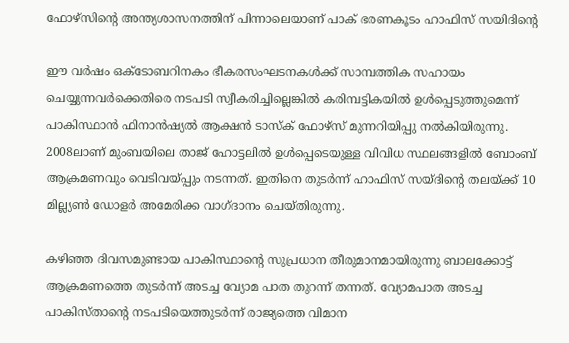ഫോഴ്‌സിന്റെ അന്ത്യശാസനത്തിന് പിന്നാലെയാണ് പാക് ഭരണകൂടം ഹാഫിസ് സയിദിന്റെ

ഈ വര്‍ഷം ഒക്ടോബറിനകം ഭീകരസംഘടനകള്‍ക്ക് സാമ്പത്തിക സഹായം ചെയ്യുന്നവര്‍ക്കെതിരെ നടപടി സ്വീകരിച്ചില്ലെങ്കില്‍ കരിമ്പട്ടികയില്‍ ഉള്‍പ്പെടുത്തുമെന്ന് പാകിസ്ഥാന്‍ ഫിനാന്‍ഷ്യല്‍ ആക്ഷന്‍ ടാസ്‌ക് ഫോഴ്‌സ് മുന്നറിയിപ്പു നല്‍കിയിരുന്നു. 2008ലാണ് മുംബയിലെ താജ് ഹോട്ടലില്‍ ഉള്‍പ്പെടെയുള്ള വിവിധ സ്ഥലങ്ങളില്‍ ബോംബ് ആക്രമണവും വെടിവയ്പ്പും നടന്നത്. ഇതിനെ തുടര്‍ന്ന് ഹാഫിസ് സയ്ദിന്റെ തലയ്ക്ക് 10 മില്ല്യണ്‍ ഡോളര്‍ അമേരിക്ക വാഗ്ദാനം ചെയ്തിരുന്നു.

കഴിഞ്ഞ ദിവസമുണ്ടായ പാകിസ്ഥാന്റെ സുപ്രധാന തീരുമാനമായിരുന്നു ബാലക്കോട്ട് ആക്രമണത്തെ തുടര്‍ന്ന് അടച്ച വ്യോമ പാത തുറന്ന് തന്നത്. വ്യോമപാത അടച്ച പാകിസ്താന്റെ നടപടിയെത്തുടര്‍ന്ന് രാജ്യത്തെ വിമാന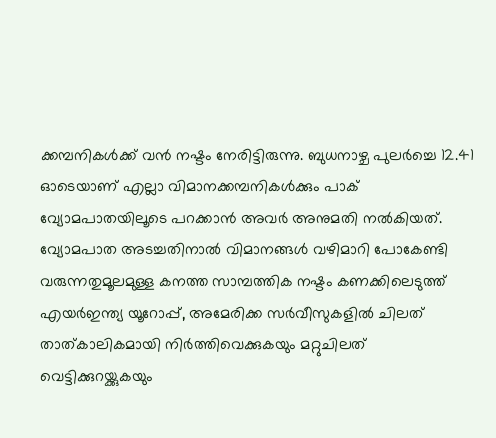ക്കമ്പനികള്‍ക്ക് വന്‍ നഷ്ടം നേരിട്ടിരുന്നു. ബുധനാഴ്ച പുലര്‍ച്ചെ 12.41 ഓടെയാണ് എല്ലാ വിമാനക്കമ്പനികള്‍ക്കും പാക് വ്യോമപാതയിലൂടെ പറക്കാന്‍ അവര്‍ അനുമതി നല്‍കിയത്. വ്യോമപാത അടച്ചതിനാല്‍ വിമാനങ്ങള്‍ വഴിമാറി പോകേണ്ടി വരുന്നതുമൂലമുള്ള കനത്ത സാമ്പത്തിക നഷ്ടം കണക്കിലെടുത്ത് എയര്‍ഇന്ത്യ യൂറോപ്പ്, അമേരിക്ക സര്‍വീസുകളില്‍ ചിലത് താത്കാലികമായി നിര്‍ത്തിവെക്കുകയും മറ്റുചിലത് വെട്ടിക്കുറയ്ക്കുകയും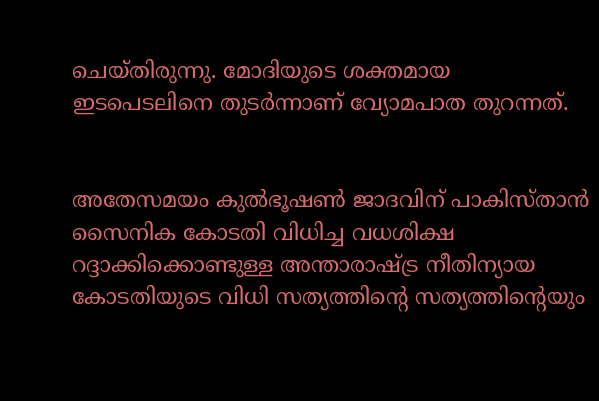ചെയ്തിരുന്നു. മോദിയുടെ ശക്തമായ ഇടപെടലിനെ തുടര്‍ന്നാണ് വ്യോമപാത തുറന്നത്.


അതേസമയം കുല്‍ഭൂഷണ്‍ ജാദവിന് പാകിസ്താന്‍ സൈനിക കോടതി വിധിച്ച വധശിക്ഷ റദ്ദാക്കിക്കൊണ്ടുള്ള അന്താരാഷ്ട്ര നീതിന്യായ കോടതിയുടെ വിധി സത്യത്തിന്റെ സത്യത്തിന്റെയും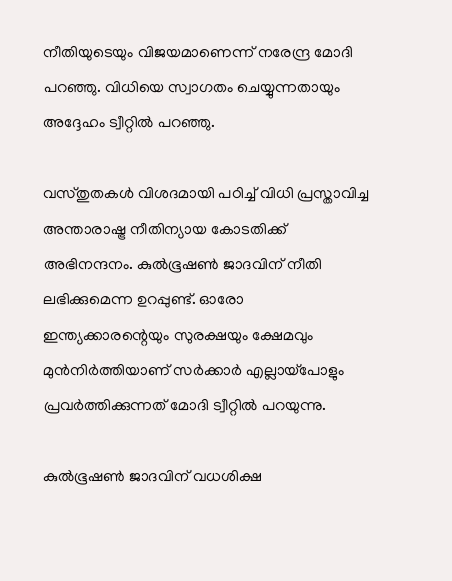നീതിയുടെയും വിജയമാണെന്ന് നരേന്ദ്ര മോദി പറഞ്ഞു. വിധിയെ സ്വാഗതം ചെയ്യുന്നതായും അദ്ദേഹം ട്വീറ്റില്‍ പറഞ്ഞു.

വസ്തുതകള്‍ വിശദമായി പഠിച്ച് വിധി പ്രസ്താവിച്ച അന്താരാഷ്ട്ര നീതിന്യായ കോടതിക്ക് അഭിനന്ദനം. കുല്‍ഭൂഷണ്‍ ജാദവിന് നീതി ലഭിക്കുമെന്ന ഉറപ്പുണ്ട്. ഓരോ ഇന്ത്യക്കാരന്റെയും സുരക്ഷയും ക്ഷേമവും മുന്‍നിര്‍ത്തിയാണ് സര്‍ക്കാര്‍ എല്ലായ്‌പോളും പ്രവര്‍ത്തിക്കുന്നത് മോദി ട്വീറ്റില്‍ പറയുന്നു.

കുല്‍ഭൂഷണ്‍ ജാദവിന് വധശിക്ഷ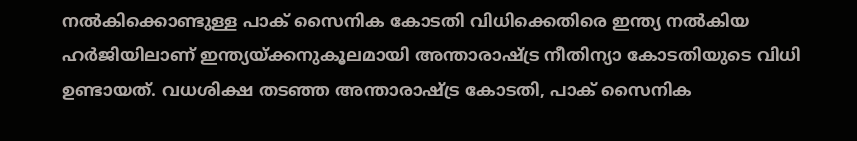നല്‍കിക്കൊണ്ടുള്ള പാക് സൈനിക കോടതി വിധിക്കെതിരെ ഇന്ത്യ നല്‍കിയ ഹര്‍ജിയിലാണ് ഇന്ത്യയ്ക്കനുകൂലമായി അന്താരാഷ്ട്ര നീതിന്യാ കോടതിയുടെ വിധി ഉണ്ടായത്. വധശിക്ഷ തടഞ്ഞ അന്താരാഷ്ട്ര കോടതി, പാക് സൈനിക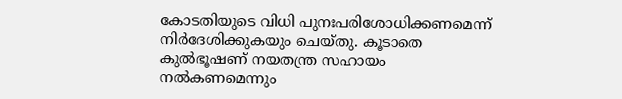കോടതിയുടെ വിധി പുനഃപരിശോധിക്കണമെന്ന് നിര്‍ദേശിക്കുകയും ചെയ്തു. കൂടാതെ കുല്‍ഭൂഷണ് നയതന്ത്ര സഹായം നല്‍കണമെന്നും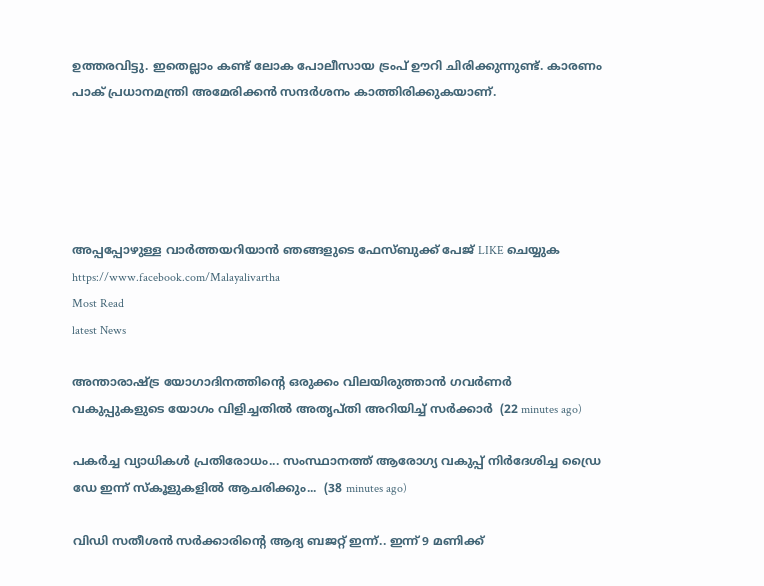ഉത്തരവിട്ടു. ഇതെല്ലാം കണ്ട് ലോക പോലീസായ ട്രംപ് ഊറി ചിരിക്കുന്നുണ്ട്. കാരണം പാക് പ്രധാനമന്ത്രി അമേരിക്കന്‍ സന്ദര്‍ശനം കാത്തിരിക്കുകയാണ്.





അപ്പപ്പോഴുള്ള വാര്‍ത്തയറിയാന്‍ ഞങ്ങളുടെ ഫേസ്‌ബുക്ക്‌ പേജ് LIKE ചെയ്യുക
https://www.facebook.com/Malayalivartha
Most Read
latest News

അന്താരാഷ്ട്ര യോഗാദിനത്തിന്റെ ഒരുക്കം വിലയിരുത്താൻ ഗവർണർ വകുപ്പുകളുടെ യോഗം വിളിച്ചതിൽ അതൃപ്തി അറിയിച്ച് സർക്കാർ  (22 minutes ago)

പകർച്ച വ്യാധികൾ പ്രതിരോധം... സംസ്ഥാനത്ത് ആരോഗ്യ വകുപ്പ് നിർദേശിച്ച ഡ്രൈ ഡേ ഇന്ന് സ്‌കൂളുകളിൽ ആചരിക്കും...  (38 minutes ago)

വിഡി സതീശൻ സർക്കാരിന്‍റെ ആദ്യ ബജറ്റ് ഇന്ന്.. ഇന്ന് 9 മണിക്ക്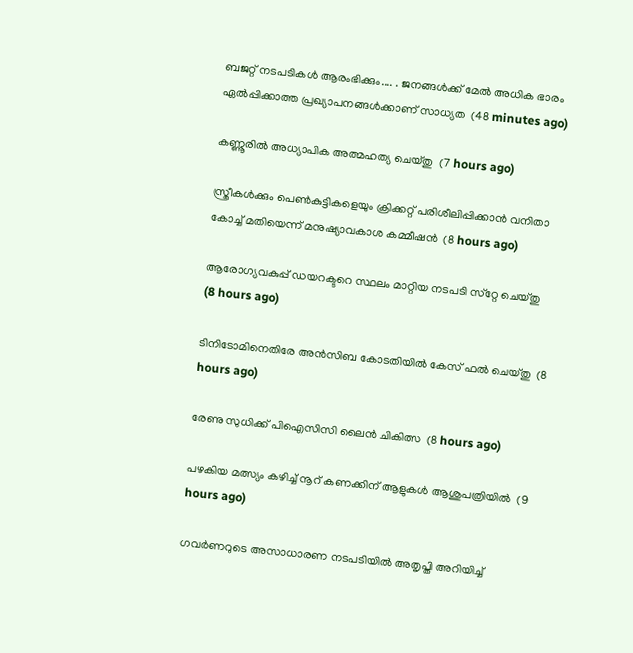ബജറ്റ് നടപടികള്‍ ആരംഭിക്കും.... . ജനങ്ങൾക്ക് മേൽ അധിക ഭാരം ഏൽപ്പിക്കാത്ത പ്രഖ്യാപനങ്ങൾക്കാണ് സാധ്യത  (48 minutes ago)

കണ്ണൂരില്‍ അധ്യാപിക അത്മഹത്യ ചെയ്തു  (7 hours ago)

സ്ത്രീകള്‍ക്കും പെണ്‍കുട്ടികളെയും ക്രിക്കറ്റ് പരിശീലിപ്പിക്കാന്‍ വനിതാ കോച്ച് മതിയെന്ന് മനുഷ്യാവകാശ കമ്മീഷന്‍  (8 hours ago)

ആരോഗ്യവകുപ്പ് ഡയറക്ടറെ സ്ഥലം മാറ്റിയ നടപടി സ്‌റ്റേ ചെയ്തു  (8 hours ago)

ടിനിടോമിനെതിരേ അന്‍സിബ കോടതിയില്‍ കേസ് ഫല്‍ ചെയ്തു  (8 hours ago)

രേണു സുധിക്ക് പിഐസിസി ലൈന്‍ ചികിത്സ  (8 hours ago)

പഴകിയ മത്സ്യം കഴിച്ച് നൂറ് കണക്കിന് ആളുകള്‍ ആശുപത്രിയില്‍  (9 hours ago)

ഗവര്‍ണറുടെ അസാധാരണ നടപടിയില്‍ അതൃപ്തി അറിയിച്ച്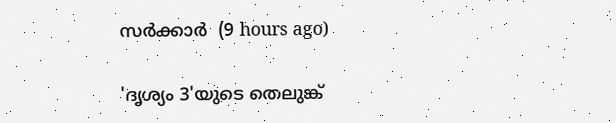സര്‍ക്കാര്‍  (9 hours ago)

'ദൃശ്യം 3'യുടെ തെലുങ്ക്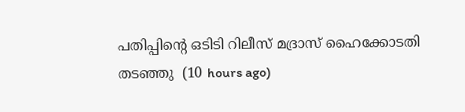പതിപ്പിന്റെ ഒടിടി റിലീസ് മദ്രാസ് ഹൈക്കോടതി തടഞ്ഞു  (10 hours ago)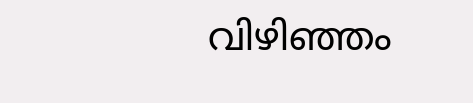വിഴിഞ്ഞം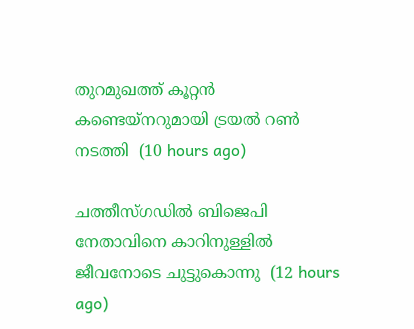തുറമുഖത്ത് കൂറ്റന്‍ കണ്ടെയ്‌നറുമായി ട്രയല്‍ റണ്‍ നടത്തി  (10 hours ago)

ചത്തീസ്ഗഡില്‍ ബിജെപി നേതാവിനെ കാറിനുള്ളില്‍ ജീവനോടെ ചുട്ടുകൊന്നു  (12 hours ago)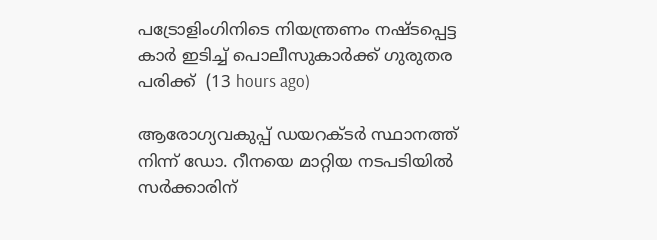പട്രോളിംഗിനിടെ നിയന്ത്രണം നഷ്ടപ്പെട്ട കാര്‍ ഇടിച്ച് പൊലീസുകാര്‍ക്ക് ഗുരുതര പരിക്ക്  (13 hours ago)

ആരോഗ്യവകുപ്പ് ഡയറക്ടർ സ്ഥാനത്ത് നിന്ന് ഡോ. റീനയെ മാറ്റിയ നടപടിയിൽ സർക്കാരിന്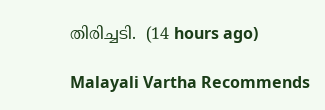തിരിച്ചടി.  (14 hours ago)

Malayali Vartha Recommends